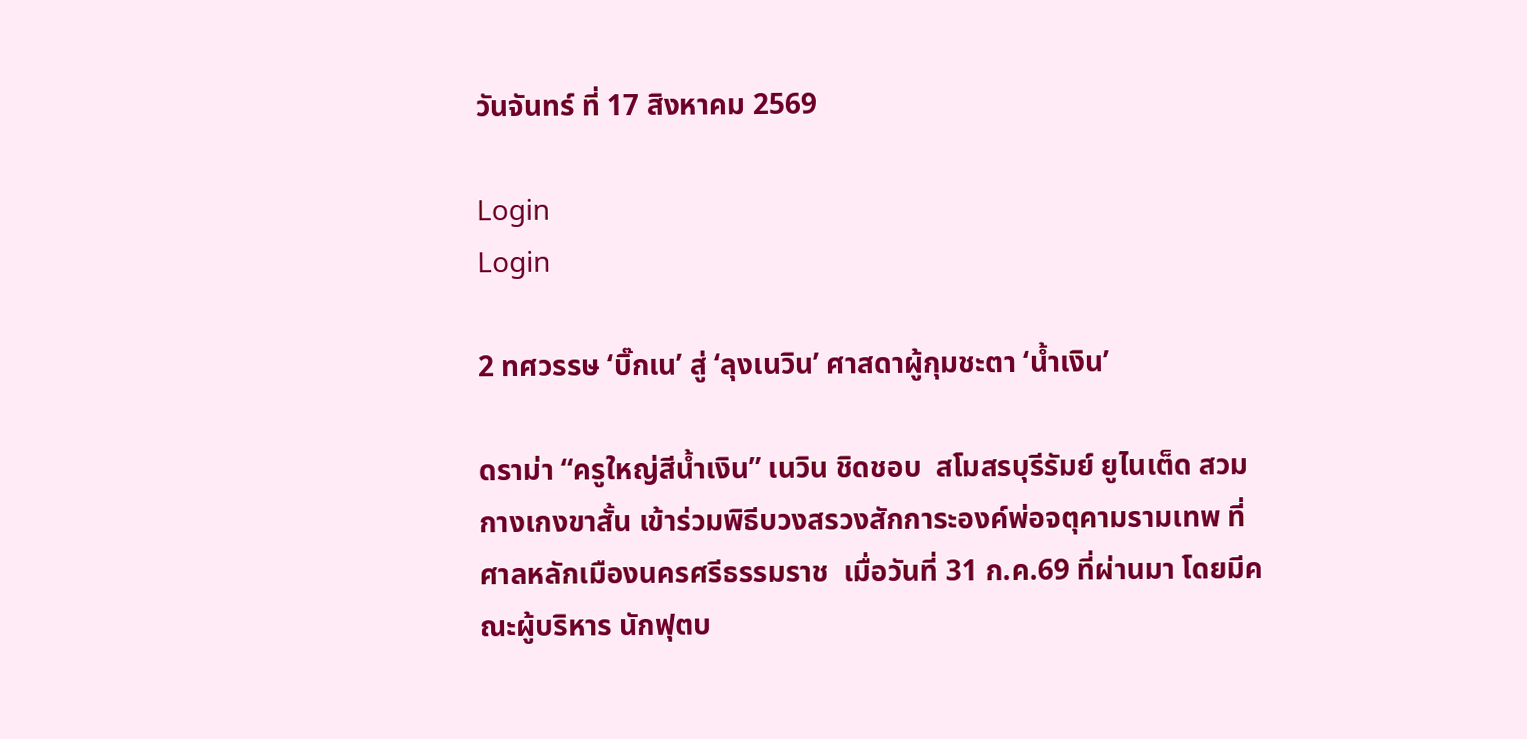วันจันทร์ ที่ 17 สิงหาคม 2569

Login
Login

2 ทศวรรษ ‘บิ๊กเน’ สู่ ‘ลุงเนวิน’ ศาสดาผู้กุมชะตา ‘น้ำเงิน’

ดราม่า “ครูใหญ่สีน้ำเงิน” เนวิน ชิดชอบ  สโมสรบุรีรัมย์ ยูไนเต็ด สวมกางเกงขาสั้น เข้าร่วมพิธีบวงสรวงสักการะองค์พ่อจตุคามรามเทพ ที่ศาลหลักเมืองนครศรีธรรมราช  เมื่อวันที่ 31 ก.ค.69 ที่ผ่านมา โดยมีคณะผู้บริหาร นักฟุตบ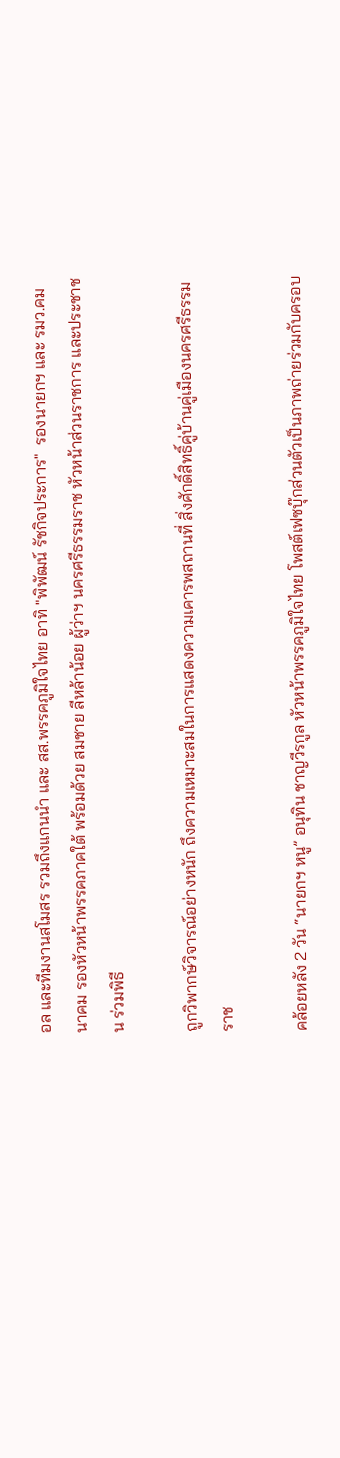อล และทีมงานสโมสร รวมถึงแกนนำ และ สส.พรรคภูมิใจไทย อาทิ "พิพัฒน์ รัชกิจประการ"  รองนายกฯ และ รมว.คมนาคม รองหัวหน้าพรรคภาคใต้ พร้อมด้วย สมชาย ลีหล้าน้อย ผู้ว่าฯ นครศรีธรรมราช หัวหน้าส่วนราชการ และประชาชน ร่วมพิธี

ถูกวิพากษ์วิจารณ์อย่างหนัก ถึงความเหมาะสมในการแสดงความเคารพสถานที่ สิ่งศักดิ์สิทธิ์คู่บ้านคู่เมืองนครศรีธรรมราช

คล้อยหลัง 2 วัน “นายกฯ หนู” อนุทิน ชาญวีรกูล หัวหน้าพรรคภูมิใจไทย โพสต์เฟซบุ๊กส่วนตัวเป็นภาพถ่ายร่วมกับครอบ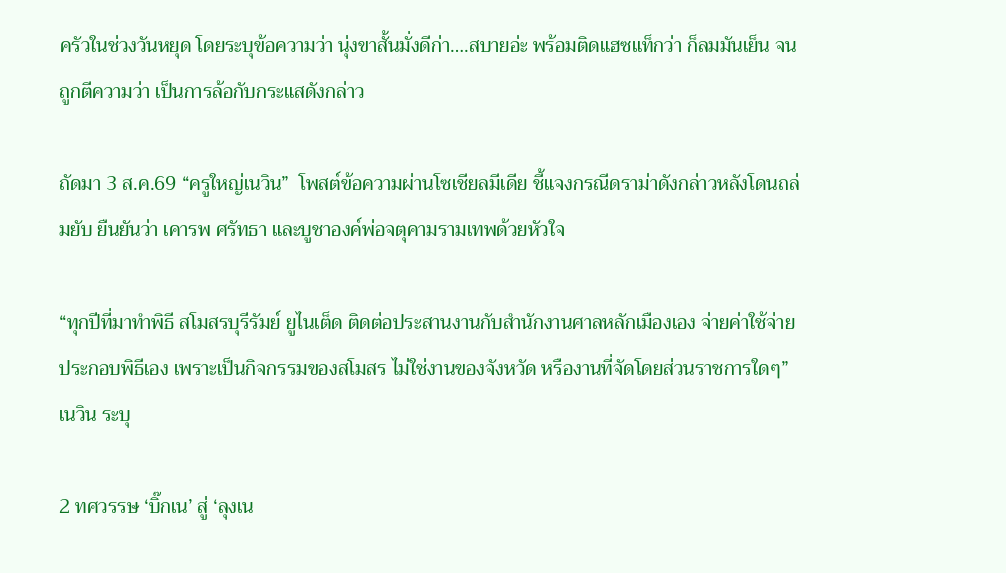ครัวในช่วงวันหยุด โดยระบุข้อความว่า นุ่งขาสั้นมั่งดีก่า….สบายอ่ะ พร้อมติดแฮซแท็กว่า ก็ลมมันเย็น จนถูกตีความว่า เป็นการล้อกับกระแสดังกล่าว

ถัดมา 3 ส.ค.69 “ครูใหญ่เนวิน”  โพสต์ข้อความผ่านโซเชียลมีเดีย ชี้แจงกรณีดราม่าดังกล่าวหลังโดนถล่มยับ ยืนยันว่า เคารพ ศรัทธา และบูชาองค์พ่อจตุคามรามเทพด้วยหัวใจ

“ทุกปีที่มาทำพิธี สโมสรบุรีรัมย์ ยูไนเต็ด ติดต่อประสานงานกับสำนักงานศาลหลักเมืองเอง จ่ายค่าใช้จ่ายประกอบพิธีเอง เพราะเป็นกิจกรรมของสโมสร ไม่ใช่งานของจังหวัด หรืองานที่จัดโดยส่วนราชการใดๆ” เนวิน ระบุ

2 ทศวรรษ ‘บิ๊กเน’ สู่ ‘ลุงเน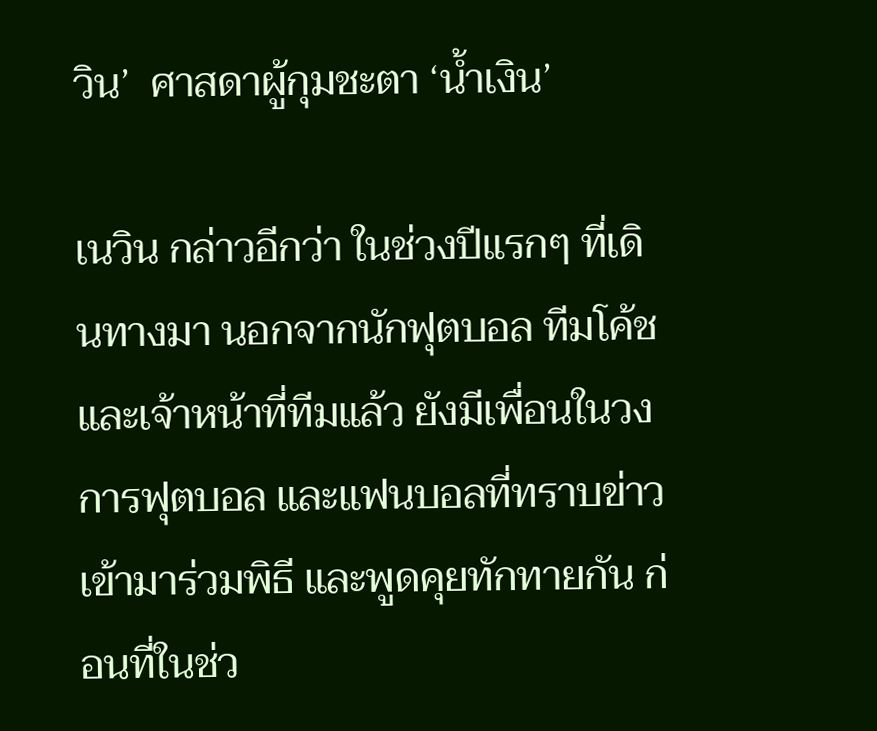วิน’  ศาสดาผู้กุมชะตา ‘น้ำเงิน’

เนวิน กล่าวอีกว่า ในช่วงปีแรกๆ ที่เดินทางมา นอกจากนักฟุตบอล ทีมโค้ช และเจ้าหน้าที่ทีมแล้ว ยังมีเพื่อนในวงการฟุตบอล และแฟนบอลที่ทราบข่าวเข้ามาร่วมพิธี และพูดคุยทักทายกัน ก่อนที่ในช่ว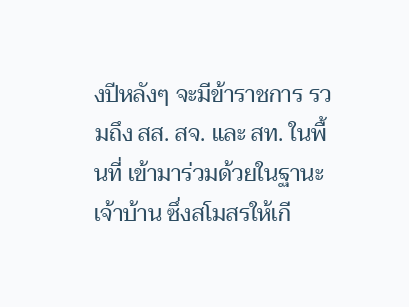งปีหลังๆ จะมีข้าราชการ รวมถึง สส. สจ. และ สท. ในพื้นที่ เข้ามาร่วมด้วยในฐานะเจ้าบ้าน ซึ่งสโมสรให้เกี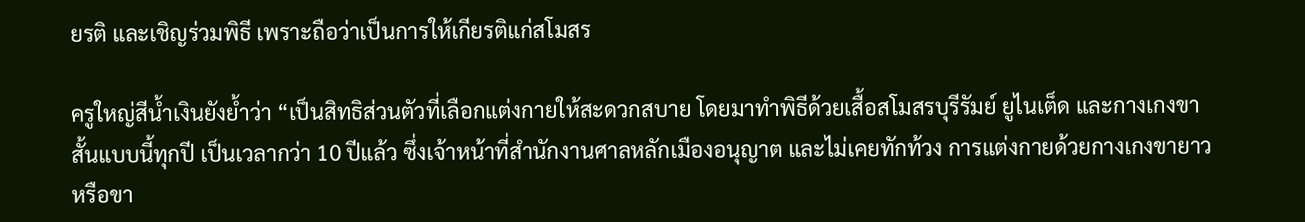ยรติ และเชิญร่วมพิธี เพราะถือว่าเป็นการให้เกียรติแก่สโมสร

ครูใหญ่สีน้ำเงินยังย้ำว่า “เป็นสิทธิส่วนตัวที่เลือกแต่งกายให้สะดวกสบาย โดยมาทำพิธีด้วยเสื้อสโมสรบุรีรัมย์ ยูไนเต็ด และกางเกงขาสั้นแบบนี้ทุกปี เป็นเวลากว่า 10 ปีแล้ว ซึ่งเจ้าหน้าที่สำนักงานศาลหลักเมืองอนุญาต และไม่เคยทักท้วง การแต่งกายด้วยกางเกงขายาวหรือขา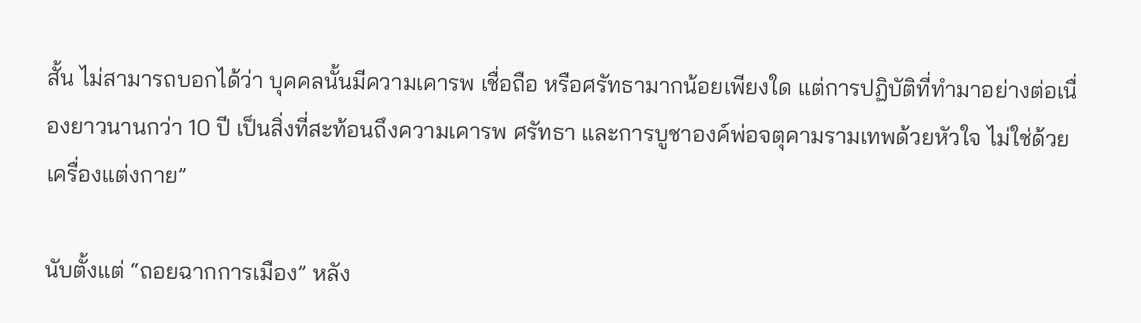สั้น ไม่สามารถบอกได้ว่า บุคคลนั้นมีความเคารพ เชื่อถือ หรือศรัทธามากน้อยเพียงใด แต่การปฏิบัติที่ทำมาอย่างต่อเนื่องยาวนานกว่า 10 ปี เป็นสิ่งที่สะท้อนถึงความเคารพ ศรัทธา และการบูชาองค์พ่อจตุคามรามเทพด้วยหัวใจ ไม่ใช่ด้วยเครื่องแต่งกาย”

นับตั้งแต่ “ถอยฉากการเมือง” หลัง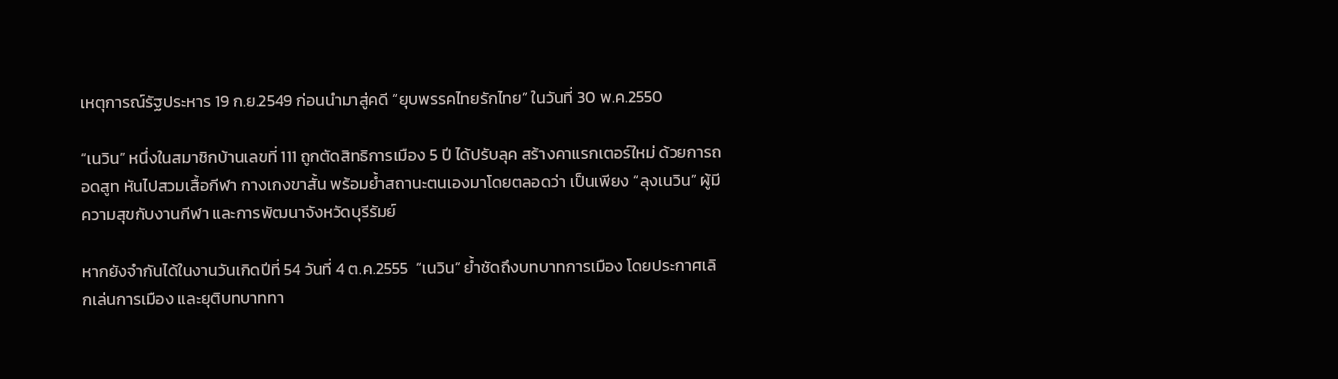เหตุการณ์รัฐประหาร 19 ก.ย.2549 ก่อนนำมาสู่คดี “ยุบพรรคไทยรักไทย” ในวันที่ 30 พ.ค.2550

“เนวิน” หนึ่งในสมาชิกบ้านเลขที่ 111 ถูกตัดสิทธิการเมือง 5 ปี ได้ปรับลุค สร้างคาแรกเตอร์ใหม่ ด้วยการถอดสูท หันไปสวมเสื้อกีฬา กางเกงขาสั้น พร้อมย้ำสถานะตนเองมาโดยตลอดว่า เป็นเพียง “ลุงเนวิน” ผู้มีความสุขกับงานกีฬา และการพัฒนาจังหวัดบุรีรัมย์

หากยังจำกันได้ในงานวันเกิดปีที่ 54 วันที่ 4 ต.ค.2555  “เนวิน” ย้ำชัดถึงบทบาทการเมือง โดยประกาศเลิกเล่นการเมือง และยุติบทบาททา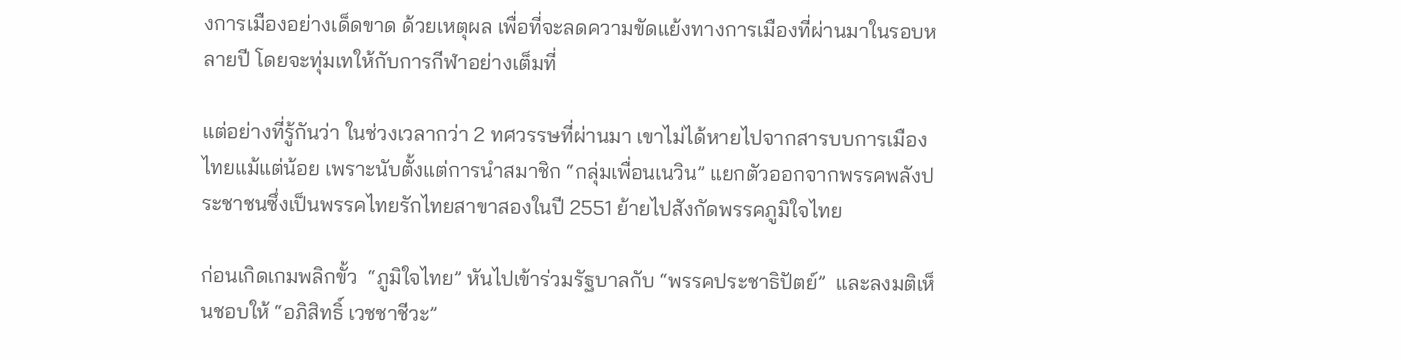งการเมืองอย่างเด็ดขาด ด้วยเหตุผล เพื่อที่จะลดความขัดแย้งทางการเมืองที่ผ่านมาในรอบหลายปี โดยจะทุ่มเทให้กับการกีฬาอย่างเต็มที่

แต่อย่างที่รู้กันว่า ในช่วงเวลากว่า 2 ทศวรรษที่ผ่านมา เขาไม่ได้หายไปจากสารบบการเมืองไทยแม้แต่น้อย เพราะนับตั้งแต่การนำสมาชิก “กลุ่มเพื่อนเนวิน” แยกตัวออกจากพรรคพลังประชาชนซึ่งเป็นพรรคไทยรักไทยสาขาสองในปี 2551 ย้ายไปสังกัดพรรคภูมิใจไทย

ก่อนเกิดเกมพลิกขั้ว  “ภูมิใจไทย” หันไปเข้าร่วมรัฐบาลกับ “พรรคประชาธิปัตย์”  และลงมติเห็นชอบให้ “อภิสิทธิ์ เวชชาชีวะ”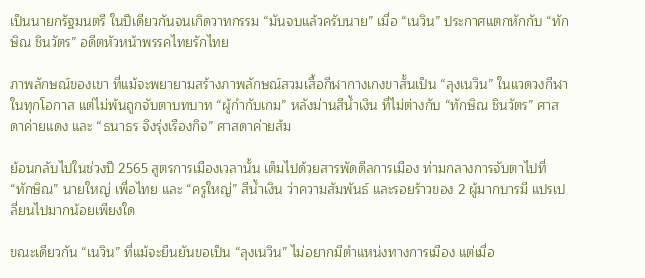เป็นนายกรัฐมนตรี ในปีเดียวกันจนเกิดวาทกรรม “มันจบแล้วครับนาย” เมื่อ “เนวิน” ประกาศแตกหักกับ “ทักษิณ ชินวัตร” อดีตหัวหน้าพรรคไทยรักไทย

ภาพลักษณ์ของเขา ที่แม้จะพยายามสร้างภาพลักษณ์สวมเสื้อกีฬากางเกงขาสั้นเป็น “ลุงเนวิน” ในแวดวงกีฬา ในทุกโอกาส แต่ไม่พ้นถูกจับตาบทบาท “ผู้กำกับเกม” หลังม่านสีน้ำเงิน ที่ไม่ต่างกับ “ทักษิณ ชินวัตร” ศาสดาค่ายแดง และ “ธนาธร จึงรุ่งเรืองกิจ” ศาสดาค่ายส้ม

ย้อนกลับไปในช่วงปี 2565 สูตรการเมืองเวลานั้น เต็มไปด้วยสารพัดดีลการเมือง ท่ามกลางการจับตาไปที่ “ทักษิณ” นายใหญ่ เพื่อไทย และ “ครูใหญ่” สีน้ำเงิน ว่าความสัมพันธ์ และรอยร้าวของ 2 ผู้มากบารมี แปรเปลี่ยนไปมากน้อยเพียงใด

ขณะเดียวกัน “เนวิน” ที่แม้จะยืนยันขอเป็น “ลุงเนวิน” ไม่อยากมีตำแหน่งทางการเมือง แต่เมื่อ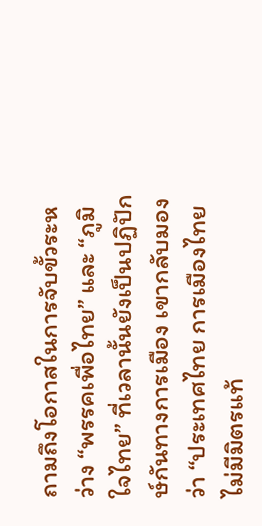ถามถึงโอกาสในการจับขั้วระหว่าง “พรรคเพื่อไทย” และ “ภูมิใจไทย” ที่เวลานั้นยังเป็นปฏิปักษ์กันทางการเมือง เขากลับมองว่า “ประเทศไทย การเมืองไทย ไม่มีมิตรแท้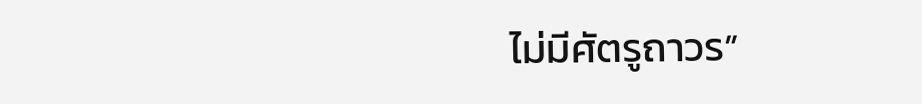ไม่มีศัตรูถาวร”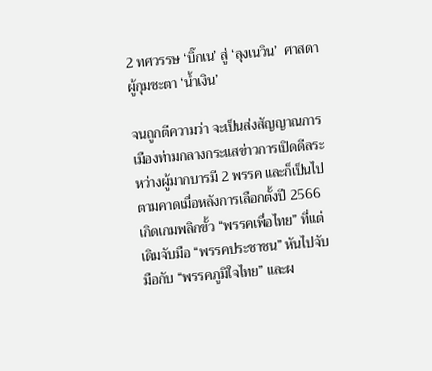2 ทศวรรษ ‘บิ๊กเน’ สู่ ‘ลุงเนวิน’  ศาสดาผู้กุมชะตา ‘น้ำเงิน’

จนถูกตีความว่า จะเป็นส่งสัญญาณการเมืองท่ามกลางกระแสข่าวการเปิดดีลระหว่างผู้มากบารมี 2 พรรค และก็เป็นไปตามคาดเมื่อหลังการเลือกตั้งปี 2566 เกิดเกมพลิกขั้ว “พรรคเพื่อไทย” ที่แต่เดิมจับมือ “พรรคประชาชน” หันไปจับมือกับ “พรรคภูมิใจไทย” และผ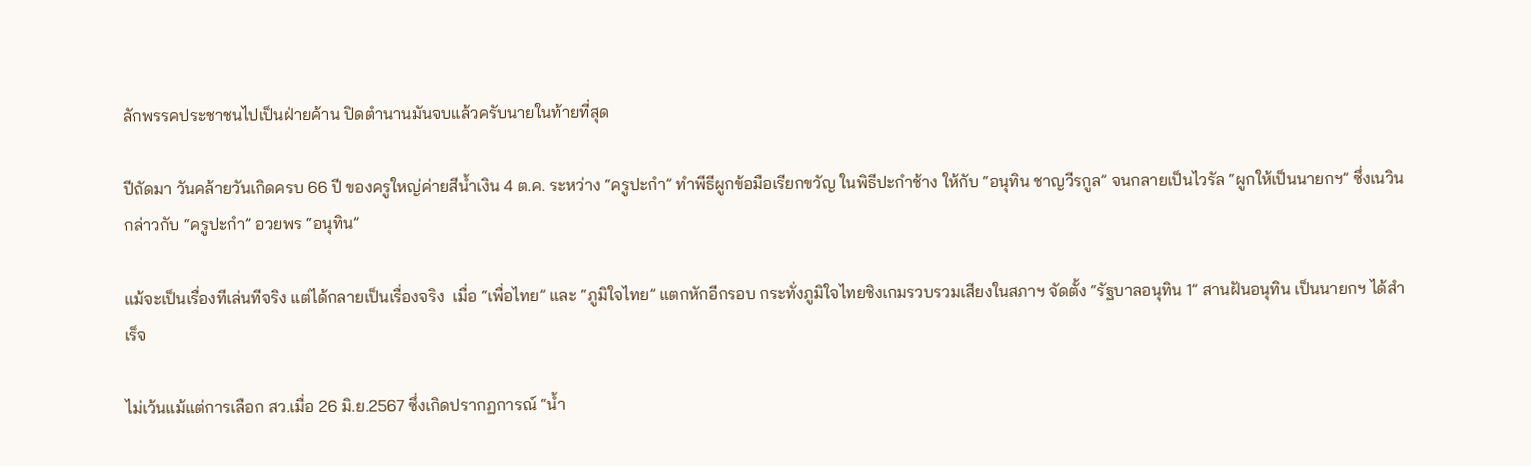ลักพรรคประชาชนไปเป็นฝ่ายค้าน ปิดตำนานมันจบแล้วครับนายในท้ายที่สุด

ปีถัดมา วันคล้ายวันเกิดครบ 66 ปี ของครูใหญ่ค่ายสีน้ำเงิน 4 ต.ค. ระหว่าง “ครูปะกำ” ทำพีธีผูกข้อมือเรียกขวัญ ในพิธีปะกำช้าง ให้กับ “อนุทิน ชาญวีรกูล” จนกลายเป็นไวรัล “ผูกให้เป็นนายกฯ” ซึ่งเนวินกล่าวกับ “ครูปะกำ” อวยพร “อนุทิน”

แม้จะเป็นเรื่องทีเล่นทีจริง แต่ได้กลายเป็นเรื่องจริง  เมื่อ “เพื่อไทย” และ “ภูมิใจไทย” แตกหักอีกรอบ กระทั่งภูมิใจไทยชิงเกมรวบรวมเสียงในสภาฯ จัดตั้ง “รัฐบาลอนุทิน 1” สานฝันอนุทิน เป็นนายกฯ ได้สำเร็จ

ไม่เว้นแม้แต่การเลือก สว.เมื่อ 26 มิ.ย.2567 ซึ่งเกิดปรากฏการณ์ “น้ำ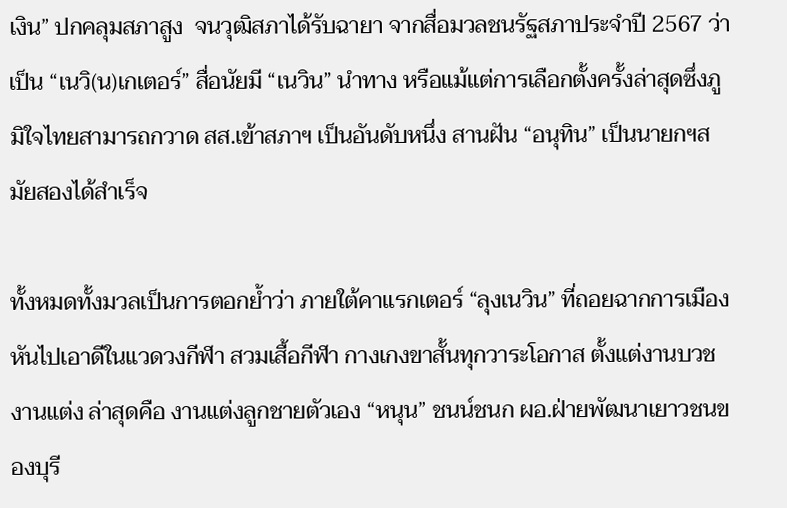เงิน” ปกคลุมสภาสูง  จนวุฒิสภาได้รับฉายา จากสื่อมวลชนรัฐสภาประจำปี 2567 ว่าเป็น “เนวิ(น)เกเตอร์” สื่อนัยมี “เนวิน” นำทาง หรือแม้แต่การเลือกตั้งครั้งล่าสุดซึ่งภูมิใจไทยสามารถกวาด สส.เข้าสภาฯ เป็นอันดับหนึ่ง สานฝัน “อนุทิน” เป็นนายกฯสมัยสองได้สำเร็จ

ทั้งหมดทั้งมวลเป็นการตอกย้ำว่า ภายใต้คาแรกเตอร์ “ลุงเนวิน” ที่ถอยฉากการเมือง หันไปเอาดีในแวดวงกีฬา สวมเสื้อกีฬา กางเกงขาสั้นทุกวาระโอกาส ตั้งแต่งานบวช งานแต่ง ล่าสุดคือ งานแต่งลูกชายตัวเอง “หนุน” ชนน์ชนก ผอ.ฝ่ายพัฒนาเยาวชนของบุรี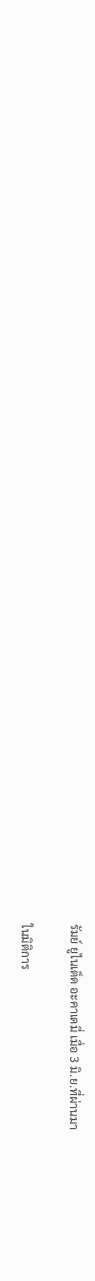รัมย์ ยูไนเต็ด อะคาเดมี่ เมื่อ 3 มิ.ย.ที่ผ่านมา

ในมิติการ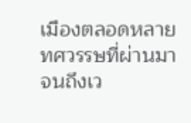เมืองตลอดหลายทศวรรษที่ผ่านมา จนถึงเว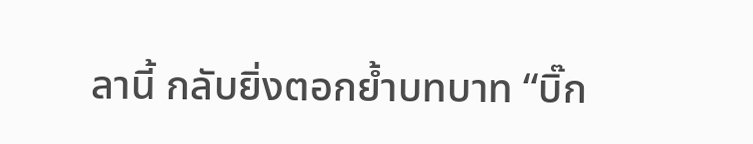ลานี้ กลับยิ่งตอกย้ำบทบาท “บิ๊ก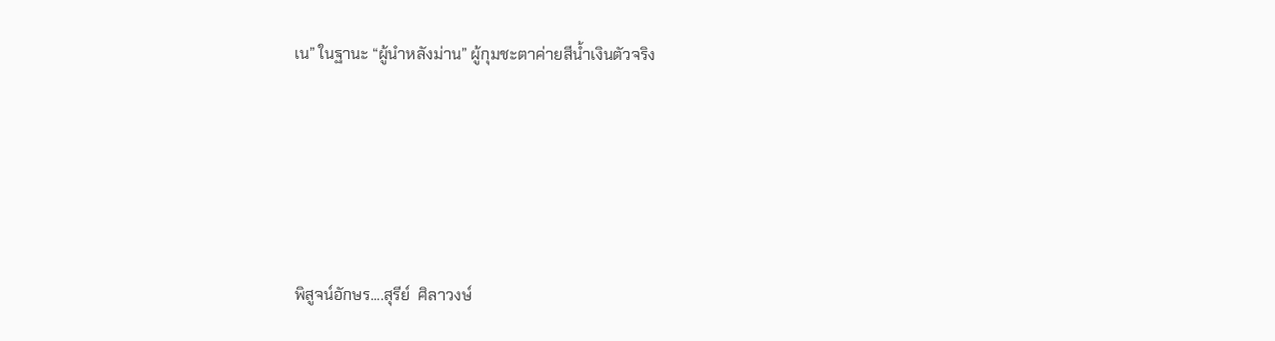เน” ในฐานะ “ผู้นำหลังม่าน” ผู้กุมชะตาค่ายสีน้ำเงินตัวจริง







พิสูจน์อักษร....สุรีย์  ศิลาวงษ์